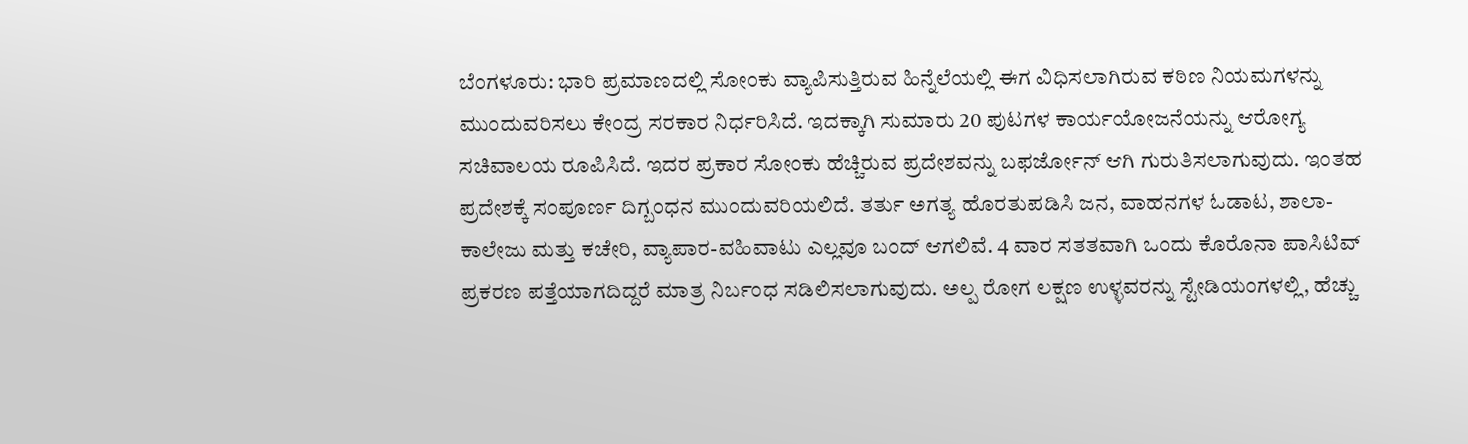ಬೆಂಗಳೂರು: ಭಾರಿ ಪ್ರಮಾಣದಲ್ಲಿ ಸೋಂಕು ವ್ಯಾಪಿಸುತ್ತಿರುವ ಹಿನ್ನೆಲೆಯಲ್ಲಿ ಈಗ ವಿಧಿಸಲಾಗಿರುವ ಕಠಿಣ ನಿಯಮಗಳನ್ನು ಮುಂದುವರಿಸಲು ಕೇಂದ್ರ ಸರಕಾರ ನಿರ್ಧರಿಸಿದೆ. ಇದಕ್ಕಾಗಿ ಸುಮಾರು 20 ಪುಟಗಳ ಕಾರ್ಯಯೋಜನೆಯನ್ನು ಆರೋಗ್ಯ ಸಚಿವಾಲಯ ರೂಪಿಸಿದೆ. ಇದರ ಪ್ರಕಾರ ಸೋಂಕು ಹೆಚ್ಚಿರುವ ಪ್ರದೇಶವನ್ನು ಬಫರ್ಜೋನ್ ಆಗಿ ಗುರುತಿಸಲಾಗುವುದು. ಇಂತಹ ಪ್ರದೇಶಕ್ಕೆ ಸಂಪೂರ್ಣ ದಿಗ್ಬಂಧನ ಮುಂದುವರಿಯಲಿದೆ. ತರ್ತು ಅಗತ್ಯ ಹೊರತುಪಡಿಸಿ ಜನ, ವಾಹನಗಳ ಓಡಾಟ, ಶಾಲಾ-ಕಾಲೇಜು ಮತ್ತು ಕಚೇರಿ, ವ್ಯಾಪಾರ-ವಹಿವಾಟು ಎಲ್ಲವೂ ಬಂದ್ ಆಗಲಿವೆ. 4 ವಾರ ಸತತವಾಗಿ ಒಂದು ಕೊರೊನಾ ಪಾಸಿಟಿವ್ ಪ್ರಕರಣ ಪತ್ತೆಯಾಗದಿದ್ದರೆ ಮಾತ್ರ ನಿರ್ಬಂಧ ಸಡಿಲಿಸಲಾಗುವುದು. ಅಲ್ಪ ರೋಗ ಲಕ್ಷಣ ಉಳ್ಳವರನ್ನು ಸ್ಟೇಡಿಯಂಗಳಲ್ಲಿ, ಹೆಚ್ಚು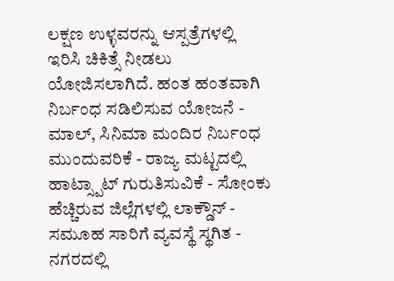ಲಕ್ಷಣ ಉಳ್ಳವರನ್ನು ಆಸ್ಪತ್ರೆಗಳಲ್ಲಿ ಇರಿಸಿ ಚಿಕಿತ್ಸೆ ನೀಡಲು ಯೋಜಿಸಲಾಗಿದೆ. ಹಂತ ಹಂತವಾಗಿ ನಿರ್ಬಂಧ ಸಡಿಲಿಸುವ ಯೋಜನೆ - ಮಾಲ್, ಸಿನಿಮಾ ಮಂದಿರ ನಿರ್ಬಂಧ ಮುಂದುವರಿಕೆ - ರಾಜ್ಯ ಮಟ್ಟದಲ್ಲಿ ಹಾಟ್ಸ್ಪಾಟ್ ಗುರುತಿಸುವಿಕೆ - ಸೋಂಕು ಹೆಚ್ಚಿರುವ ಜಿಲ್ಲೆಗಳಲ್ಲಿ ಲಾಕ್ಡೌನ್ - ಸಮೂಹ ಸಾರಿಗೆ ವ್ಯವಸ್ಥೆ ಸ್ಥಗಿತ - ನಗರದಲ್ಲಿ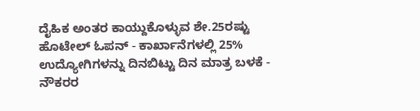ದೈಹಿಕ ಅಂತರ ಕಾಯ್ದುಕೊಳ್ಳುವ ಶೇ.25ರಷ್ಟು ಹೊಟೇಲ್ ಓಪನ್ - ಕಾರ್ಖಾನೆಗಳಲ್ಲಿ 25% ಉದ್ಯೋಗಿಗಳನ್ನು ದಿನಬಿಟ್ಟು ದಿನ ಮಾತ್ರ ಬಳಕೆ - ನೌಕರರ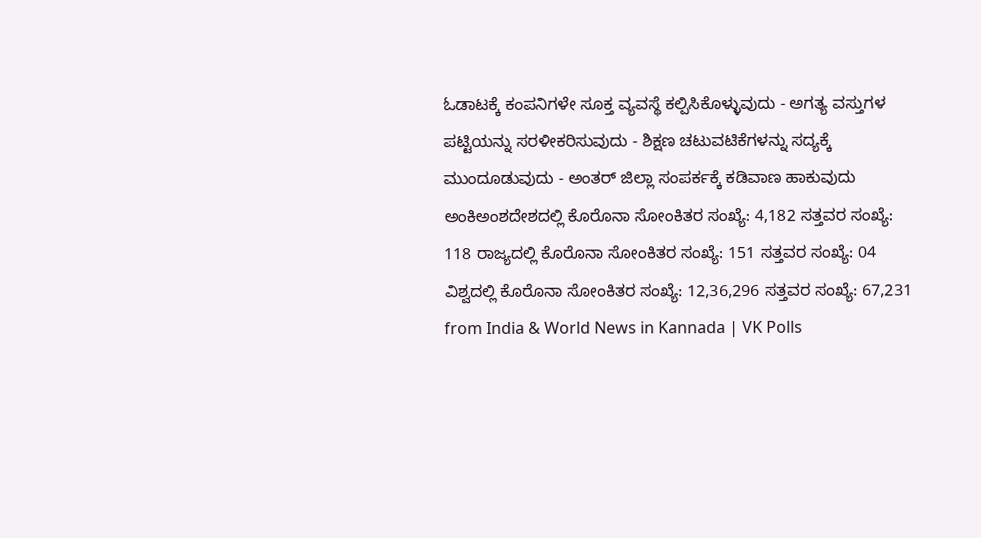ಓಡಾಟಕ್ಕೆ ಕಂಪನಿಗಳೇ ಸೂಕ್ತ ವ್ಯವಸ್ಥೆ ಕಲ್ಪಿಸಿಕೊಳ್ಳುವುದು - ಅಗತ್ಯ ವಸ್ತುಗಳ ಪಟ್ಟಿಯನ್ನು ಸರಳೀಕರಿಸುವುದು - ಶಿಕ್ಷಣ ಚಟುವಟಿಕೆಗಳನ್ನು ಸದ್ಯಕ್ಕೆ ಮುಂದೂಡುವುದು - ಅಂತರ್ ಜಿಲ್ಲಾ ಸಂಪರ್ಕಕ್ಕೆ ಕಡಿವಾಣ ಹಾಕುವುದು ಅಂಕಿಅಂಶದೇಶದಲ್ಲಿ ಕೊರೊನಾ ಸೋಂಕಿತರ ಸಂಖ್ಯೆ: 4,182 ಸತ್ತವರ ಸಂಖ್ಯೆ: 118 ರಾಜ್ಯದಲ್ಲಿ ಕೊರೊನಾ ಸೋಂಕಿತರ ಸಂಖ್ಯೆ: 151 ಸತ್ತವರ ಸಂಖ್ಯೆ: 04 ವಿಶ್ವದಲ್ಲಿ ಕೊರೊನಾ ಸೋಂಕಿತರ ಸಂಖ್ಯೆ: 12,36,296 ಸತ್ತವರ ಸಂಖ್ಯೆ: 67,231
from India & World News in Kannada | VK Polls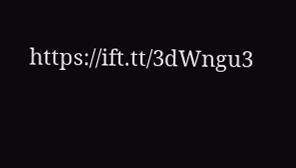https://ift.tt/3dWngu3